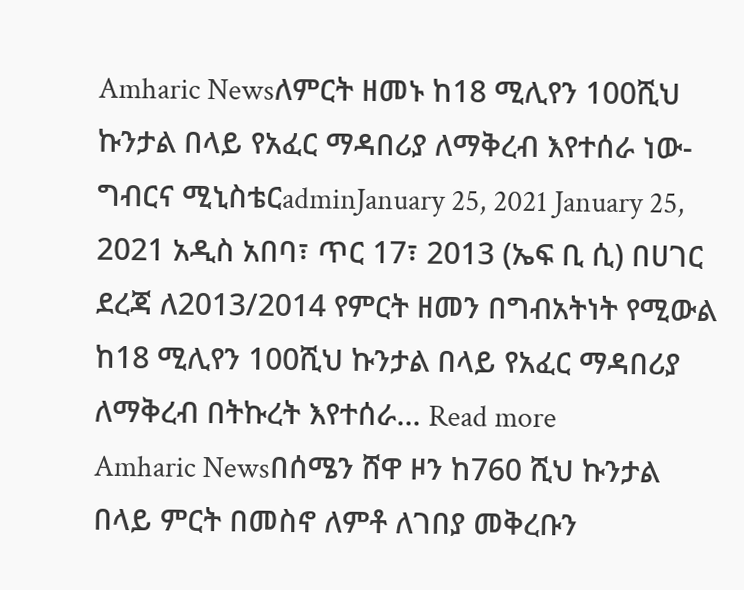Amharic Newsለምርት ዘመኑ ከ18 ሚሊየን 100ሺህ ኩንታል በላይ የአፈር ማዳበሪያ ለማቅረብ እየተሰራ ነው- ግብርና ሚኒስቴርadminJanuary 25, 2021 January 25, 2021 አዲስ አበባ፣ ጥር 17፣ 2013 (ኤፍ ቢ ሲ) በሀገር ደረጃ ለ2013/2014 የምርት ዘመን በግብአትነት የሚውል ከ18 ሚሊየን 100ሺህ ኩንታል በላይ የአፈር ማዳበሪያ ለማቅረብ በትኩረት እየተሰራ... Read more
Amharic Newsበሰሜን ሸዋ ዞን ከ760 ሺህ ኩንታል በላይ ምርት በመስኖ ለምቶ ለገበያ መቅረቡን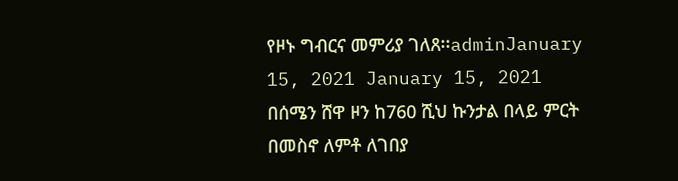የዞኑ ግብርና መምሪያ ገለጸ፡፡adminJanuary 15, 2021 January 15, 2021 በሰሜን ሸዋ ዞን ከ760 ሺህ ኩንታል በላይ ምርት በመስኖ ለምቶ ለገበያ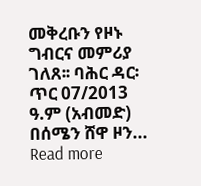መቅረቡን የዞኑ ግብርና መምሪያ ገለጸ፡፡ ባሕር ዳር፡ ጥር 07/2013 ዓ.ም (አብመድ) በሰሜን ሸዋ ዞን... Read more